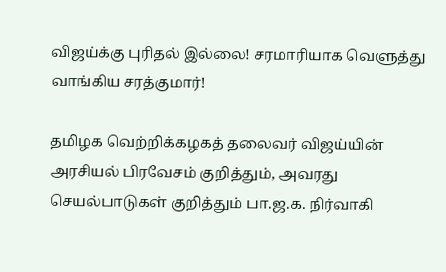விஜய்க்கு புரிதல் இல்லை! சரமாரியாக வெளுத்து வாங்கிய சரத்குமார்!

தமிழக வெற்றிக்கழகத் தலைவர் விஜய்யின் அரசியல் பிரவேசம் குறித்தும், அவரது செயல்பாடுகள் குறித்தும் பா.ஜ.க. நிர்வாகி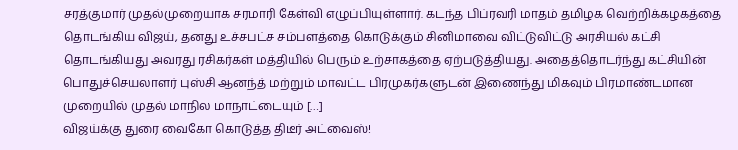சரத்குமார் முதல்முறையாக சரமாரி கேள்வி எழுப்பியுள்ளார். கடந்த பிப்ரவரி மாதம் தமிழக வெற்றிக்கழகத்தை தொடங்கிய விஜய், தனது உச்சபட்ச சம்பளத்தை கொடுக்கும் சினிமாவை விட்டுவிட்டு அரசியல் கட்சி தொடங்கியது அவரது ரசிகர்கள் மத்தியில் பெரும் உற்சாகத்தை ஏற்படுத்தியது. அதைத்தொடர்ந்து கட்சியின் பொதுச்செயலாளர் புஸ்சி ஆனந்த் மற்றும் மாவட்ட பிரமுகர்களுடன் இணைந்து மிகவும் பிரமாண்டமான முறையில் முதல் மாநில மாநாட்டையும் […]
விஜய்க்கு துரை வைகோ கொடுத்த திடீர் அட்வைஸ்!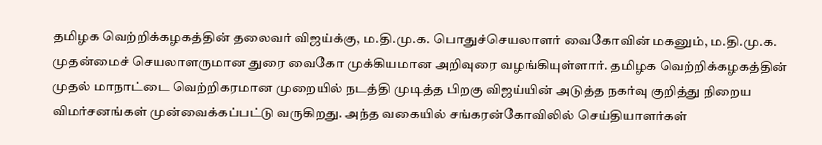தமிழக வெற்றிக்கழகத்தின் தலைவர் விஜய்க்கு, ம.தி.மு.க. பொதுச்செயலாளர் வைகோவின் மகனும், ம.தி.மு.க. முதன்மைச் செயலாளருமான துரை வைகோ முக்கியமான அறிவுரை வழங்கியுள்ளார். தமிழக வெற்றிக்கழகத்தின் முதல் மாநாட்டை வெற்றிகரமான முறையில் நடத்தி முடித்த பிறகு விஜய்யின் அடுத்த நகர்வு குறித்து நிறைய விமர்சனங்கள் முன்வைக்கப்பட்டு வருகிறது. அந்த வகையில் சங்கரன்கோவிலில் செய்தியாளர்கள்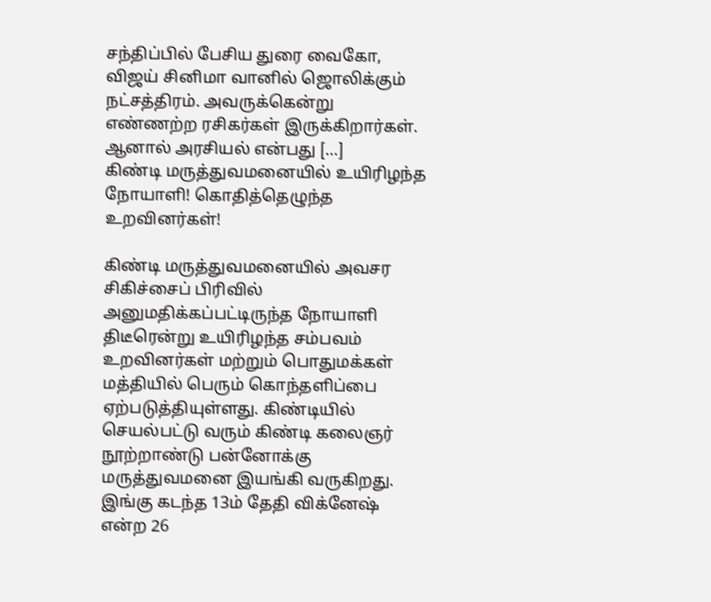சந்திப்பில் பேசிய துரை வைகோ, விஜய் சினிமா வானில் ஜொலிக்கும் நட்சத்திரம். அவருக்கென்று எண்ணற்ற ரசிகர்கள் இருக்கிறார்கள். ஆனால் அரசியல் என்பது […]
கிண்டி மருத்துவமனையில் உயிரிழந்த நோயாளி! கொதித்தெழுந்த உறவினர்கள்!

கிண்டி மருத்துவமனையில் அவசர சிகிச்சைப் பிரிவில் அனுமதிக்கப்பட்டிருந்த நோயாளி திடீரென்று உயிரிழந்த சம்பவம் உறவினர்கள் மற்றும் பொதுமக்கள் மத்தியில் பெரும் கொந்தளிப்பை ஏற்படுத்தியுள்ளது. கிண்டியில் செயல்பட்டு வரும் கிண்டி கலைஞர் நூற்றாண்டு பன்னோக்கு மருத்துவமனை இயங்கி வருகிறது. இங்கு கடந்த 13ம் தேதி விக்னேஷ் என்ற 26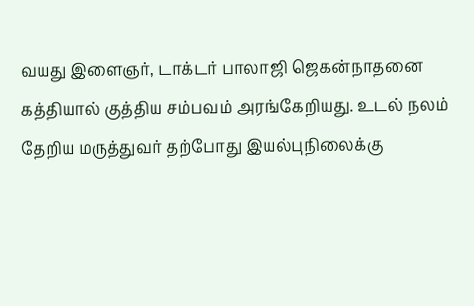வயது இளைஞர், டாக்டர் பாலாஜி ஜெகன்நாதனை கத்தியால் குத்திய சம்பவம் அரங்கேறியது. உடல் நலம் தேறிய மருத்துவர் தற்போது இயல்புநிலைக்கு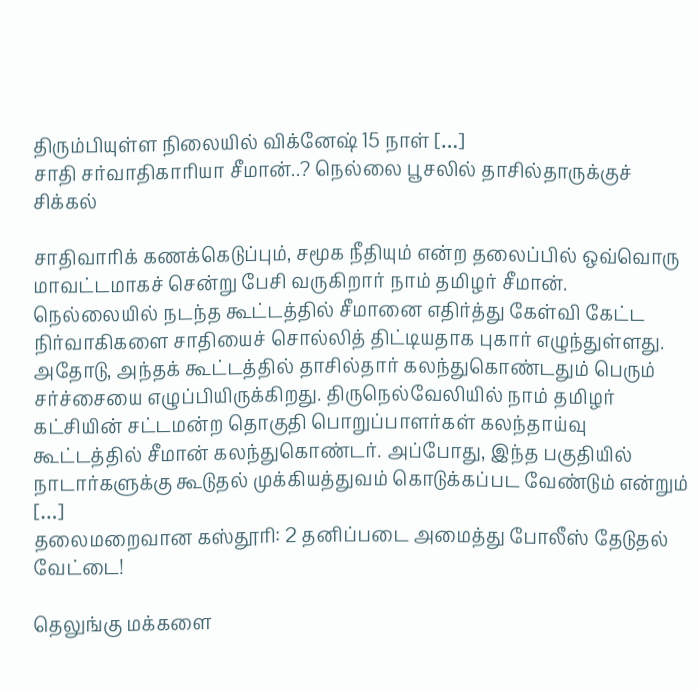திரும்பியுள்ள நிலையில் விக்னேஷ் 15 நாள் […]
சாதி சர்வாதிகாரியா சீமான்..? நெல்லை பூசலில் தாசில்தாருக்குச் சிக்கல்

சாதிவாரிக் கணக்கெடுப்பும், சமூக நீதியும் என்ற தலைப்பில் ஒவ்வொரு மாவட்டமாகச் சென்று பேசி வருகிறார் நாம் தமிழர் சீமான். நெல்லையில் நடந்த கூட்டத்தில் சீமானை எதிர்த்து கேள்வி கேட்ட நிர்வாகிகளை சாதியைச் சொல்லித் திட்டியதாக புகார் எழுந்துள்ளது. அதோடு, அந்தக் கூட்டத்தில் தாசில்தார் கலந்துகொண்டதும் பெரும் சர்ச்சையை எழுப்பியிருக்கிறது. திருநெல்வேலியில் நாம் தமிழர் கட்சியின் சட்டமன்ற தொகுதி பொறுப்பாளர்கள் கலந்தாய்வு கூட்டத்தில் சீமான் கலந்துகொண்டர். அப்போது, இந்த பகுதியில் நாடார்களுக்கு கூடுதல் முக்கியத்துவம் கொடுக்கப்பட வேண்டும் என்றும் […]
தலைமறைவான கஸ்தூரி: 2 தனிப்படை அமைத்து போலீஸ் தேடுதல் வேட்டை!

தெலுங்கு மக்களை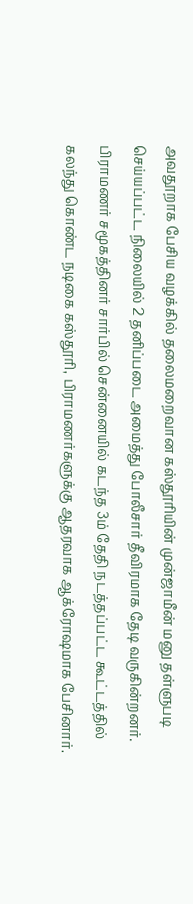அவதூறாக பேசிய வழக்கில் தலைமறைவான கஸ்தூரியின் முன்ஜாமீன் மனு தள்ளுபடி செய்யப்பட்ட நிலையில் 2 தனிப்படை அமைத்து போலீசார் தீவிரமாக தேடி வருகின்றனர். பிராமணர் சமூகத்தினர் சார்பில் சென்னையில் கடந்த 3ம் தேதி நடத்தப்பட்ட கூட்டத்தில் கலந்து கொண்ட நடிகை கஸ்தூரி, பிராமணர்களுக்கு ஆதரவாக ஆக்ரோஷமாக பேசினார்.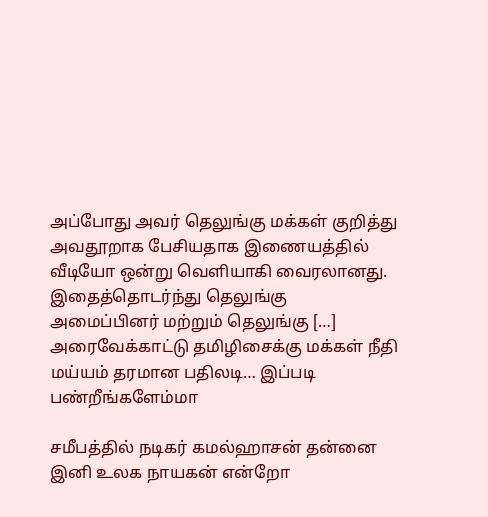அப்போது அவர் தெலுங்கு மக்கள் குறித்து அவதூறாக பேசியதாக இணையத்தில் வீடியோ ஒன்று வெளியாகி வைரலானது. இதைத்தொடர்ந்து தெலுங்கு அமைப்பினர் மற்றும் தெலுங்கு […]
அரைவேக்காட்டு தமிழிசைக்கு மக்கள் நீதி மய்யம் தரமான பதிலடி… இப்படி பண்றீங்களேம்மா

சமீபத்தில் நடிகர் கமல்ஹாசன் தன்னை இனி உலக நாயகன் என்றோ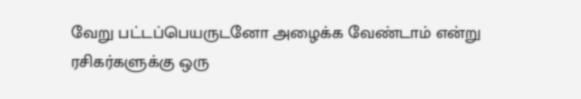வேறு பட்டப்பெயருடனோ அழைக்க வேண்டாம் என்று ரசிகர்களுக்கு ஒரு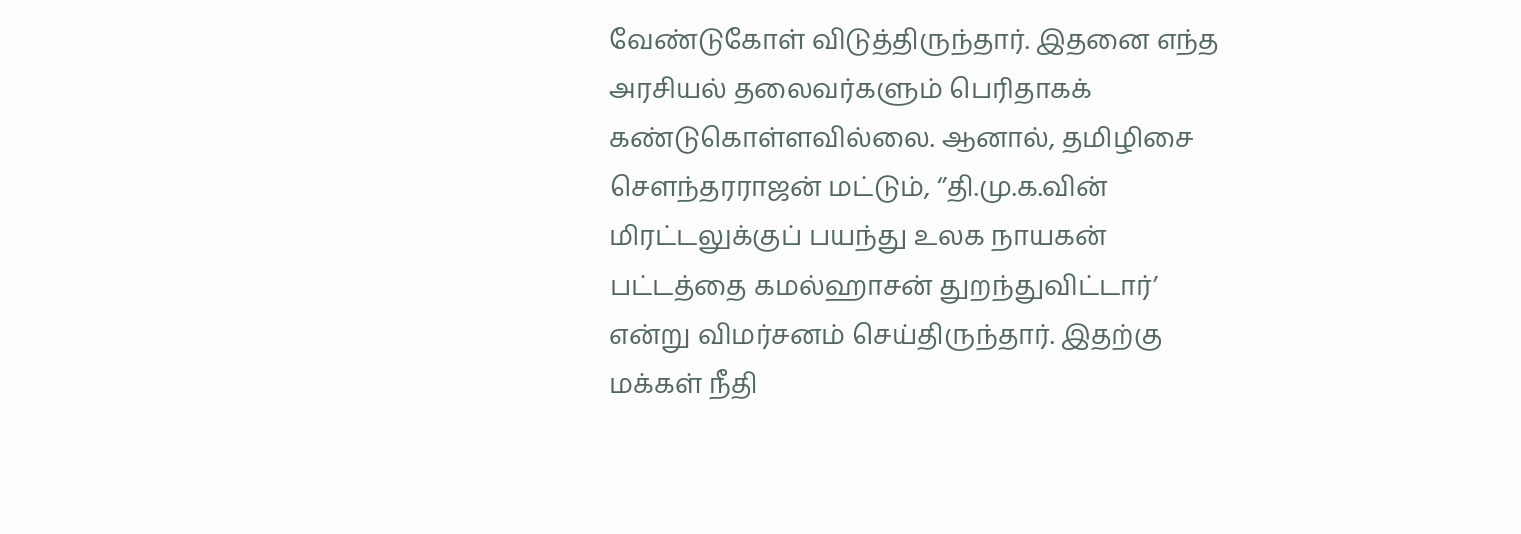வேண்டுகோள் விடுத்திருந்தார். இதனை எந்த அரசியல் தலைவர்களும் பெரிதாகக் கண்டுகொள்ளவில்லை. ஆனால், தமிழிசை செளந்தரராஜன் மட்டும், ‘’தி.மு.க.வின் மிரட்டலுக்குப் பயந்து உலக நாயகன் பட்டத்தை கமல்ஹாசன் துறந்துவிட்டார்’ என்று விமர்சனம் செய்திருந்தார். இதற்கு மக்கள் நீதி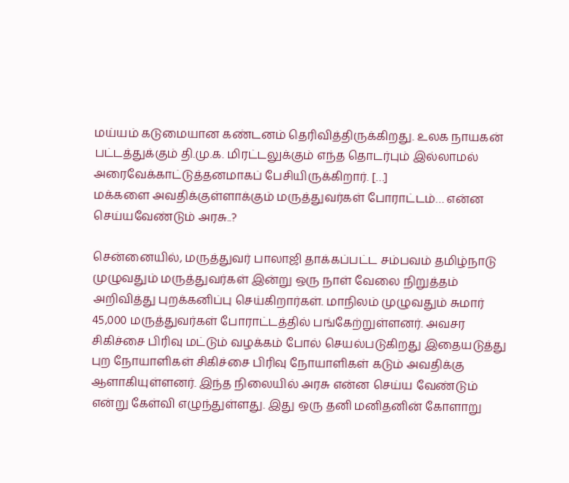மய்யம் கடுமையான கண்டனம் தெரிவித்திருக்கிறது. உலக நாயகன் பட்டத்துக்கும் தி.மு.க. மிரட்டலுக்கும் எந்த தொடர்பும் இல்லாமல் அரைவேக்காட்டுத்தனமாகப் பேசியிருக்கிறார். […]
மக்களை அவதிக்குள்ளாக்கும் மருத்துவர்கள் போராட்டம்… என்ன செய்யவேண்டும் அரசு..?

சென்னையில், மருத்துவர் பாலாஜி தாக்கப்பட்ட சம்பவம் தமிழ்நாடு முழுவதும் மருத்துவர்கள் இன்று ஒரு நாள் வேலை நிறுத்தம் அறிவித்து புறக்கனிப்பு செய்கிறார்கள். மாநிலம் முழுவதும் சுமார் 45,000 மருத்துவர்கள் போராட்டத்தில் பங்கேற்றுள்ளனர். அவசர சிகிச்சை பிரிவு மட்டும் வழக்கம் போல் செயல்படுகிறது இதையடுத்து புற நோயாளிகள் சிகிச்சை பிரிவு நோயாளிகள் கடும் அவதிக்கு ஆளாகியுள்ளனர். இந்த நிலையில் அரசு என்ன செய்ய வேண்டும் என்று கேள்வி எழுந்துள்ளது. இது ஒரு தனி மனிதனின் கோளாறு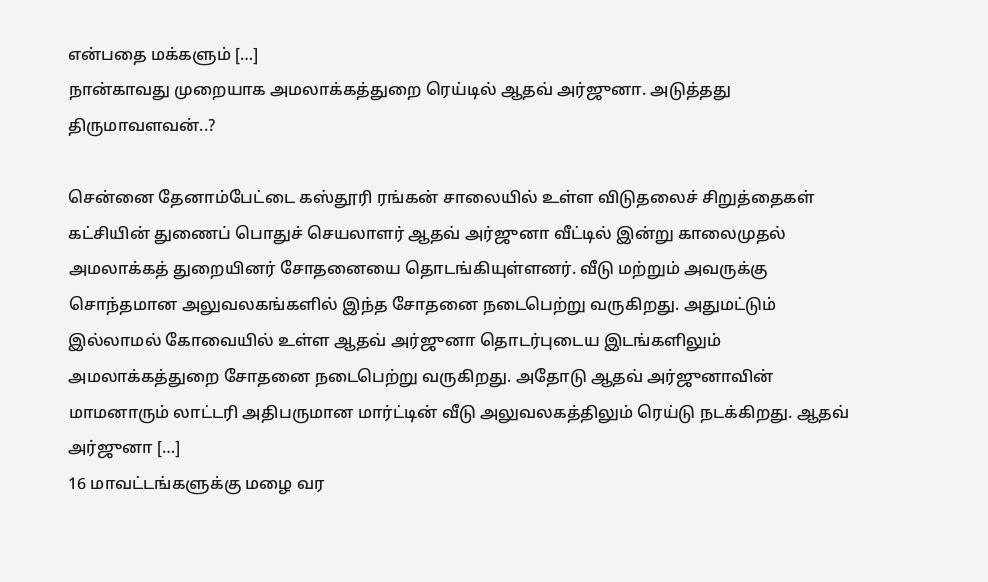என்பதை மக்களும் […]
நான்காவது முறையாக அமலாக்கத்துறை ரெய்டில் ஆதவ் அர்ஜுனா. அடுத்தது திருமாவளவன்..?

சென்னை தேனாம்பேட்டை கஸ்தூரி ரங்கன் சாலையில் உள்ள விடுதலைச் சிறுத்தைகள் கட்சியின் துணைப் பொதுச் செயலாளர் ஆதவ் அர்ஜுனா வீட்டில் இன்று காலைமுதல் அமலாக்கத் துறையினர் சோதனையை தொடங்கியுள்ளனர். வீடு மற்றும் அவருக்கு சொந்தமான அலுவலகங்களில் இந்த சோதனை நடைபெற்று வருகிறது. அதுமட்டும் இல்லாமல் கோவையில் உள்ள ஆதவ் அர்ஜுனா தொடர்புடைய இடங்களிலும் அமலாக்கத்துறை சோதனை நடைபெற்று வருகிறது. அதோடு ஆதவ் அர்ஜுனாவின் மாமனாரும் லாட்டரி அதிபருமான மார்ட்டின் வீடு அலுவலகத்திலும் ரெய்டு நடக்கிறது. ஆதவ் அர்ஜுனா […]
16 மாவட்டங்களுக்கு மழை வர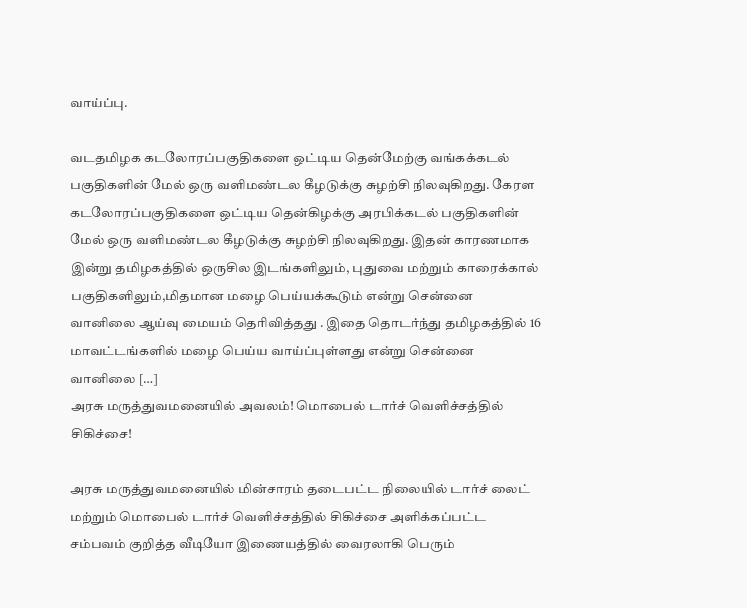வாய்ப்பு.

வடதமிழக கடலோரப்பகுதிகளை ஒட்டிய தென்மேற்கு வங்கக்கடல் பகுதிகளின் மேல் ஒரு வளிமண்டல கீழடுக்கு சுழற்சி நிலவுகிறது. கேரள கடலோரப்பகுதிகளை ஒட்டிய தென்கிழக்கு அரபிக்கடல் பகுதிகளின் மேல் ஒரு வளிமண்டல கீழடுக்கு சுழற்சி நிலவுகிறது. இதன் காரணமாக இன்று தமிழகத்தில் ஒருசில இடங்களிலும், புதுவை மற்றும் காரைக்கால் பகுதிகளிலும்,மிதமான மழை பெய்யக்கூடும் என்று சென்னை வானிலை ஆய்வு மையம் தெரிவித்தது . இதை தொடர்ந்து தமிழகத்தில் 16 மாவட்டங்களில் மழை பெய்ய வாய்ப்புள்ளது என்று சென்னை வானிலை […]
அரசு மருத்துவமனையில் அவலம்! மொபைல் டார்ச் வெளிச்சத்தில் சிகிச்சை!

அரசு மருத்துவமனையில் மின்சாரம் தடைபட்ட நிலையில் டார்ச் லைட் மற்றும் மொபைல் டார்ச் வெளிச்சத்தில் சிகிச்சை அளிக்கப்பட்ட சம்பவம் குறித்த வீடியோ இணையத்தில் வைரலாகி பெரும்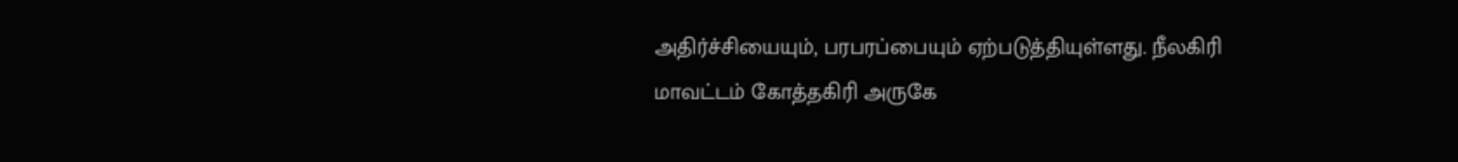அதிர்ச்சியையும், பரபரப்பையும் ஏற்படுத்தியுள்ளது. நீலகிரி மாவட்டம் கோத்தகிரி அருகே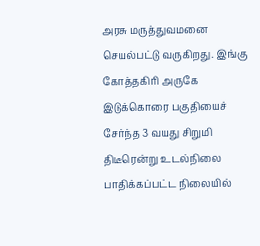அரசு மருத்துவமனை செயல்பட்டு வருகிறது. இங்கு கோத்தகிரி அருகே இடுக்கொரை பகுதியைச் சேர்ந்த 3 வயது சிறுமி திடீரென்று உடல்நிலை பாதிக்கப்பட்ட நிலையில்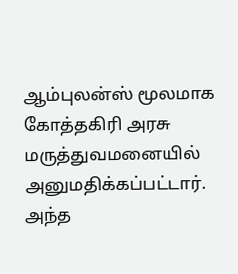ஆம்புலன்ஸ் மூலமாக கோத்தகிரி அரசு மருத்துவமனையில் அனுமதிக்கப்பட்டார். அந்த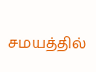சமயத்தில்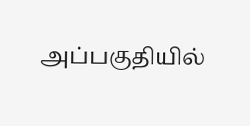அப்பகுதியில்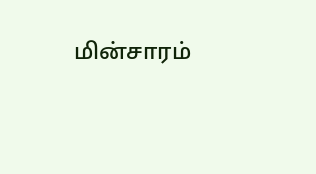மின்சாரம்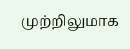முற்றிலுமாக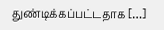துண்டிக்கப்பட்டதாக […]